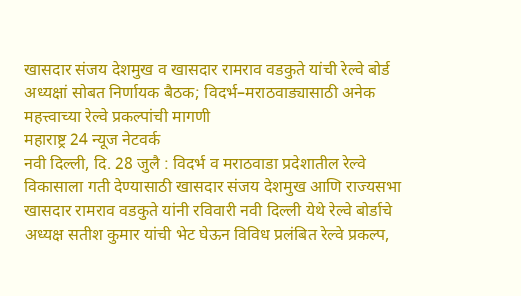खासदार संजय देशमुख व खासदार रामराव वडकुते यांची रेल्वे बोर्ड अध्यक्षां सोबत निर्णायक बैठक; विदर्भ–मराठवाड्यासाठी अनेक महत्त्वाच्या रेल्वे प्रकल्पांची मागणी
महाराष्ट्र 24 न्यूज नेटवर्क
नवी दिल्ली, दि. 28 जुलै : विदर्भ व मराठवाडा प्रदेशातील रेल्वे विकासाला गती देण्यासाठी खासदार संजय देशमुख आणि राज्यसभा खासदार रामराव वडकुते यांनी रविवारी नवी दिल्ली येथे रेल्वे बोर्डाचे अध्यक्ष सतीश कुमार यांची भेट घेऊन विविध प्रलंबित रेल्वे प्रकल्प,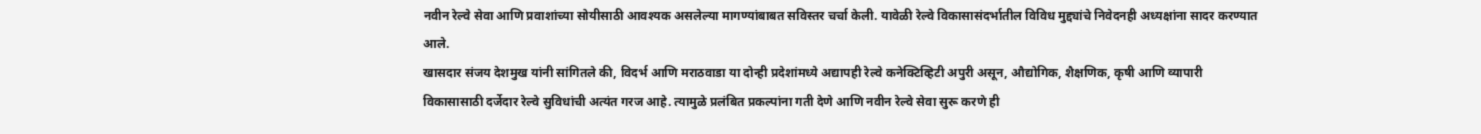नवीन रेल्वे सेवा आणि प्रवाशांच्या सोयीसाठी आवश्यक असलेल्या मागण्यांबाबत सविस्तर चर्चा केली. यावेळी रेल्वे विकासासंदर्भातील विविध मुद्द्यांचे निवेदनही अध्यक्षांना सादर करण्यात आले.
खासदार संजय देशमुख यांनी सांगितले की, विदर्भ आणि मराठवाडा या दोन्ही प्रदेशांमध्ये अद्यापही रेल्वे कनेक्टिव्हिटी अपुरी असून, औद्योगिक, शैक्षणिक, कृषी आणि व्यापारी विकासासाठी दर्जेदार रेल्वे सुविधांची अत्यंत गरज आहे. त्यामुळे प्रलंबित प्रकल्पांना गती देणे आणि नवीन रेल्वे सेवा सुरू करणे ही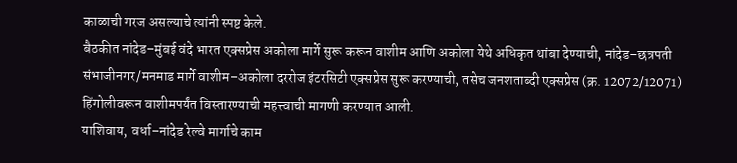काळाची गरज असल्याचे त्यांनी स्पष्ट केले.
बैठकीत नांदेड–मुंबई वंदे भारत एक्सप्रेस अकोला मार्गे सुरू करून वाशीम आणि अकोला येथे अधिकृत थांबा देण्याची, नांदेड–छत्रपती संभाजीनगर/मनमाड मार्गे वाशीम–अकोला दररोज इंटरसिटी एक्सप्रेस सुरू करण्याची, तसेच जनशताब्दी एक्सप्रेस (क्र. 12072/12071) हिंगोलीवरून वाशीमपर्यंत विस्तारण्याची महत्त्वाची मागणी करण्यात आली.
याशिवाय, वर्धा–नांदेड रेल्वे मार्गाचे काम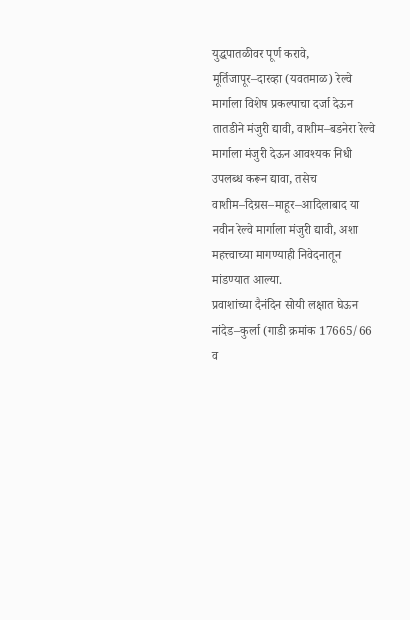युद्धपातळीवर पूर्ण करावे, मूर्तिजापूर–दारव्हा (यवतमाळ) रेल्वे मार्गाला विशेष प्रकल्पाचा दर्जा देऊन तातडीने मंजुरी द्यावी, वाशीम–बडनेरा रेल्वे मार्गाला मंजुरी देऊन आवश्यक निधी उपलब्ध करून द्यावा, तसेच वाशीम–दिग्रस–माहूर–आदिलाबाद या नवीन रेल्वे मार्गाला मंजुरी द्यावी, अशा महत्त्वाच्या मागण्याही निवेदनातून मांडण्यात आल्या.
प्रवाशांच्या दैनंदिन सोयी लक्षात घेऊन नांदेड–कुर्ला (गाडी क्रमांक 17665/66 व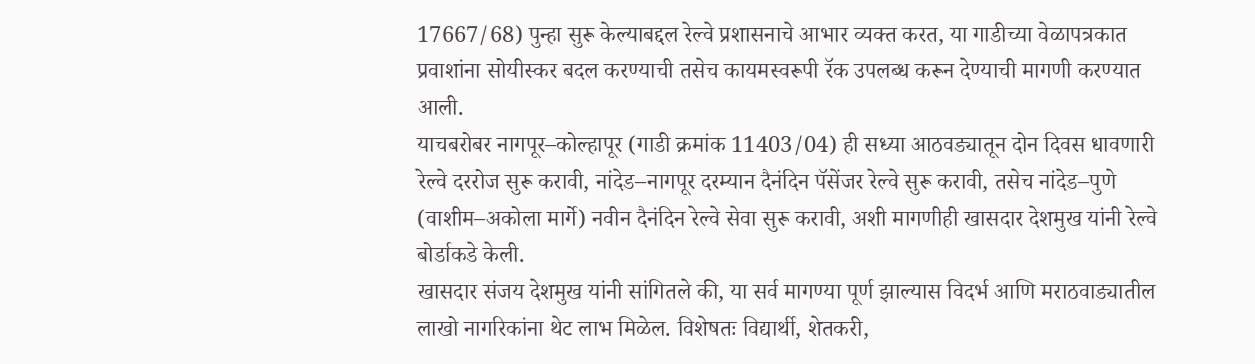17667/68) पुन्हा सुरू केल्याबद्दल रेल्वे प्रशासनाचे आभार व्यक्त करत, या गाडीच्या वेळापत्रकात प्रवाशांना सोयीस्कर बदल करण्याची तसेच कायमस्वरूपी रॅक उपलब्ध करून देण्याची मागणी करण्यात आली.
याचबरोबर नागपूर–कोल्हापूर (गाडी क्रमांक 11403/04) ही सध्या आठवड्यातून दोन दिवस धावणारी रेल्वे दररोज सुरू करावी, नांदेड–नागपूर दरम्यान दैनंदिन पॅसेंजर रेल्वे सुरू करावी, तसेच नांदेड–पुणे (वाशीम–अकोला मार्गे) नवीन दैनंदिन रेल्वे सेवा सुरू करावी, अशी मागणीही खासदार देशमुख यांनी रेल्वे बोर्डाकडे केली.
खासदार संजय देशमुख यांनी सांगितले की, या सर्व मागण्या पूर्ण झाल्यास विदर्भ आणि मराठवाड्यातील लाखो नागरिकांना थेट लाभ मिळेल. विशेषतः विद्यार्थी, शेतकरी,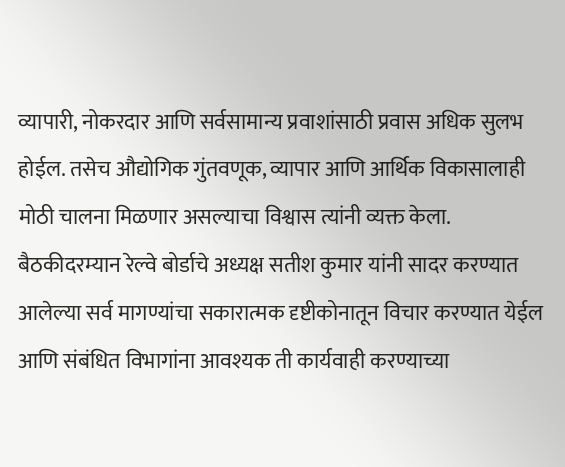व्यापारी, नोकरदार आणि सर्वसामान्य प्रवाशांसाठी प्रवास अधिक सुलभ होईल. तसेच औद्योगिक गुंतवणूक, व्यापार आणि आर्थिक विकासालाही मोठी चालना मिळणार असल्याचा विश्वास त्यांनी व्यक्त केला.
बैठकीदरम्यान रेल्वे बोर्डाचे अध्यक्ष सतीश कुमार यांनी सादर करण्यात आलेल्या सर्व मागण्यांचा सकारात्मक दृष्टीकोनातून विचार करण्यात येईल आणि संबंधित विभागांना आवश्यक ती कार्यवाही करण्याच्या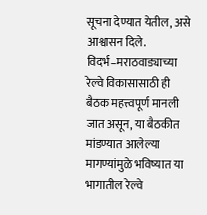सूचना देण्यात येतील, असे आश्वासन दिले.
विदर्भ–मराठवाड्याच्या रेल्वे विकासासाठी ही बैठक महत्त्वपूर्ण मानली जात असून, या बैठकीत मांडण्यात आलेल्या मागण्यांमुळे भविष्यात या भागातील रेल्वे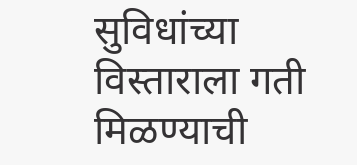सुविधांच्या विस्ताराला गती मिळण्याची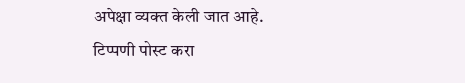अपेक्षा व्यक्त केली जात आहे.
टिप्पणी पोस्ट करा